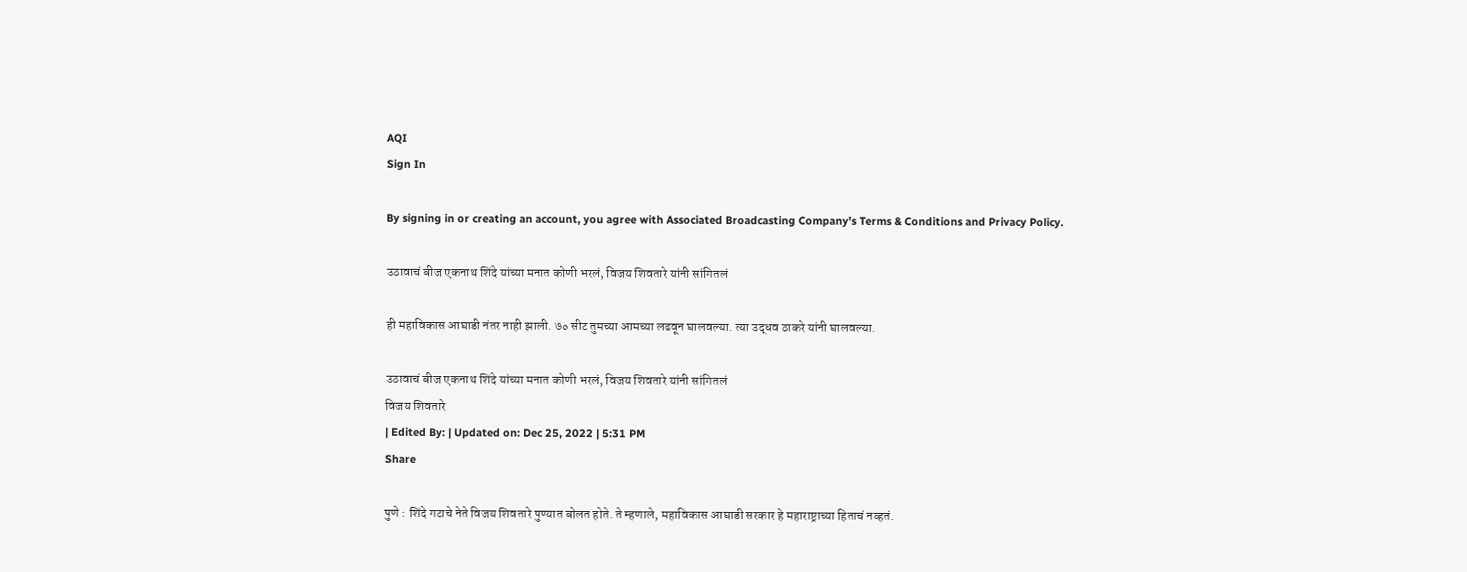AQI
Sign In

By signing in or creating an account, you agree with Associated Broadcasting Company's Terms & Conditions and Privacy Policy.

उठावाचं बीज एकनाथ शिंदे यांच्या मनात कोणी भरलं, विजय शिवतारे यांनी सांगितलं

ही महाविकास आघाडी नंतर नाही झाली. ७० सीट तुमच्या आमच्या लढवून घालवल्या. त्या उद्धव ठाकरे यांनी घालवल्या.

उठावाचं बीज एकनाथ शिंदे यांच्या मनात कोणी भरलं, विजय शिवतारे यांनी सांगितलं
विजय शिवतारे
| Edited By: | Updated on: Dec 25, 2022 | 5:31 PM
Share

पुणे : शिंदे गटाचे नेते विजय शिवतारे पुण्यात बोलत होते. ते म्हणाले, महाविकास आघाडी सरकार हे महाराष्ट्राच्या हिताचं नव्हतं.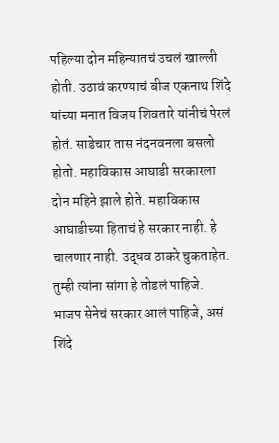पहिल्या दोन महिन्यातचं उचलं खाल्ली होती. उठावं करण्याचं बीज एकनाथ शिंदे यांच्या मनात विजय शिवतारे यांनीचं पेरलं होतं. साडेचार तास नंदनवनला बसलो होतो. महाविकास आघाडी सरकारला दोन महिने झाले होते. महाविकास आघाडीच्या हिताचं हे सरकार नाही. हे चालणार नाही. उद्धव ठाकरे चुकताहेत. तुम्ही त्यांना सांगा हे तोडलं पाहिजे. भाजप सेनेचं सरकार आलं पाहिजे, असं शिंदे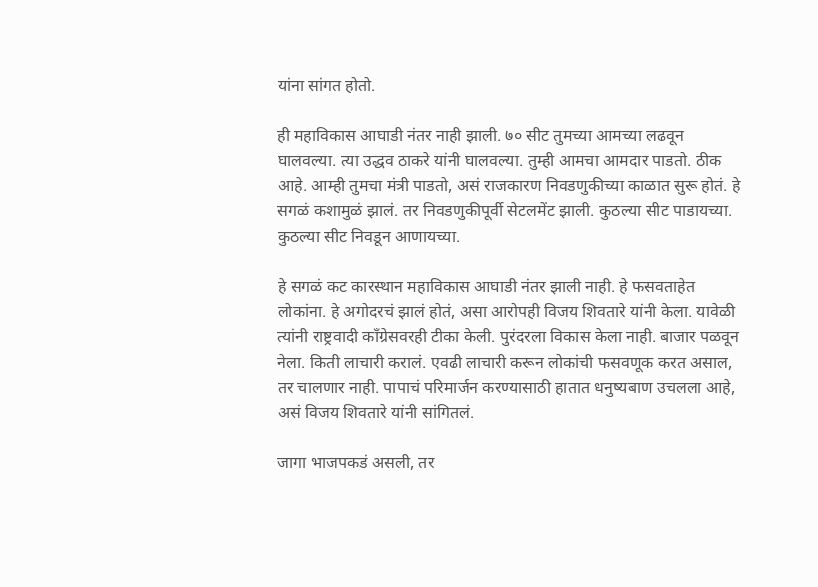यांना सांगत होतो.

ही महाविकास आघाडी नंतर नाही झाली. ७० सीट तुमच्या आमच्या लढवून घालवल्या. त्या उद्धव ठाकरे यांनी घालवल्या. तुम्ही आमचा आमदार पाडतो. ठीक आहे. आम्ही तुमचा मंत्री पाडतो, असं राजकारण निवडणुकीच्या काळात सुरू होतं. हे सगळं कशामुळं झालं. तर निवडणुकीपूर्वी सेटलमेंट झाली. कुठल्या सीट पाडायच्या. कुठल्या सीट निवडून आणायच्या.

हे सगळं कट कारस्थान महाविकास आघाडी नंतर झाली नाही. हे फसवताहेत लोकांना. हे अगोदरचं झालं होतं, असा आरोपही विजय शिवतारे यांनी केला. यावेळी त्यांनी राष्ट्रवादी काँग्रेसवरही टीका केली. पुरंदरला विकास केला नाही. बाजार पळवून नेला. किती लाचारी करालं. एवढी लाचारी करून लोकांची फसवणूक करत असाल, तर चालणार नाही. पापाचं परिमार्जन करण्यासाठी हातात धनुष्यबाण उचलला आहे, असं विजय शिवतारे यांनी सांगितलं.

जागा भाजपकडं असली, तर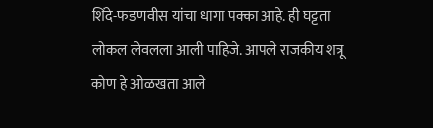शिंदे-फडणवीस यांचा धागा पक्का आहे. ही घट्टता लोकल लेवलला आली पाहिजे. आपले राजकीय शत्रू कोण हे ओळखता आले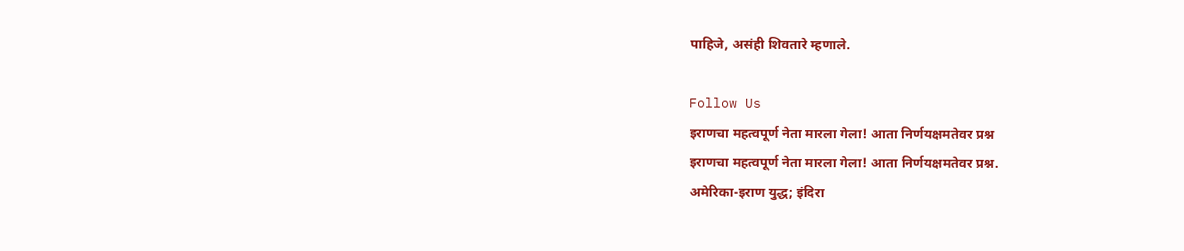पाहिजे, असंही शिवतारे म्हणाले.

Follow Us
इराणचा महत्वपूर्ण नेता मारला गेला! आता निर्णयक्षमतेवर प्रश्न
इराणचा महत्वपूर्ण नेता मारला गेला! आता निर्णयक्षमतेवर प्रश्न.
अमेरिका-इराण युद्ध; इंदिरा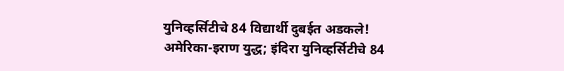युनिव्हर्सिटीचे 84 विद्यार्थी दुबईत अडकले!
अमेरिका-इराण युद्ध; इंदिरा युनिव्हर्सिटीचे 84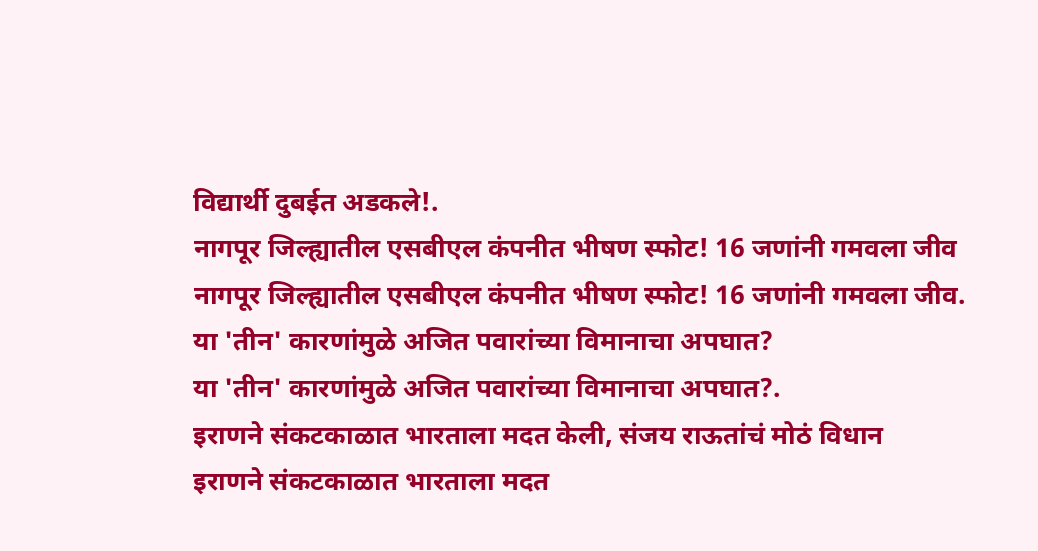विद्यार्थी दुबईत अडकले!.
नागपूर जिल्ह्यातील एसबीएल कंपनीत भीषण स्फोट! 16 जणांनी गमवला जीव
नागपूर जिल्ह्यातील एसबीएल कंपनीत भीषण स्फोट! 16 जणांनी गमवला जीव.
या 'तीन' कारणांमुळे अजित पवारांच्या विमानाचा अपघात?
या 'तीन' कारणांमुळे अजित पवारांच्या विमानाचा अपघात?.
इराणने संकटकाळात भारताला मदत केली, संजय राऊतांचं मोठं विधान
इराणने संकटकाळात भारताला मदत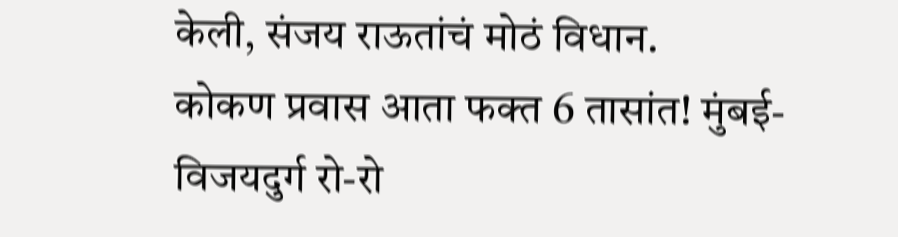केली, संजय राऊतांचं मोठं विधान.
कोकण प्रवास आता फक्त 6 तासांत! मुंबई-विजयदुर्ग रो-रो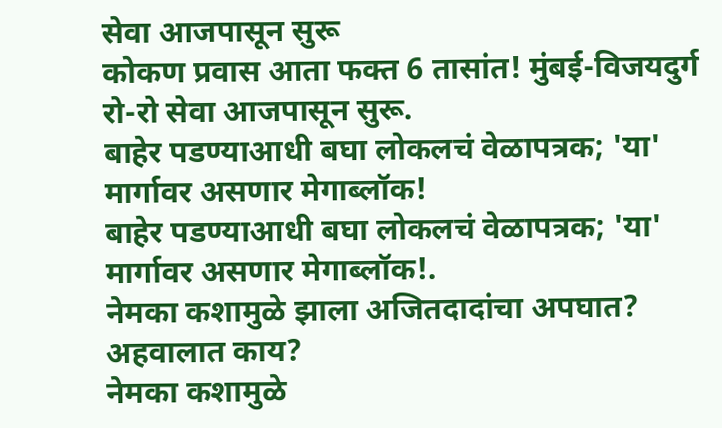सेवा आजपासून सुरू
कोकण प्रवास आता फक्त 6 तासांत! मुंबई-विजयदुर्ग रो-रो सेवा आजपासून सुरू.
बाहेर पडण्याआधी बघा लोकलचं वेळापत्रक; 'या' मार्गावर असणार मेगाब्लॉक!
बाहेर पडण्याआधी बघा लोकलचं वेळापत्रक; 'या' मार्गावर असणार मेगाब्लॉक!.
नेमका कशामुळे झाला अजितदादांचा अपघात? अहवालात काय?
नेमका कशामुळे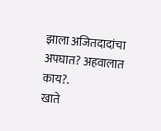झाला अजितदादांचा अपघात? अहवालात काय?.
खाते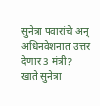सुनेत्रा पवारांचे अन् अधिनवेशनात उत्तर देणार 3 मंत्री?
खाते सुनेत्रा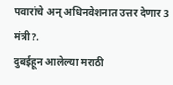पवारांचे अन् अधिनवेशनात उत्तर देणार 3 मंत्री?.
दुबईहून आलेल्या मराठी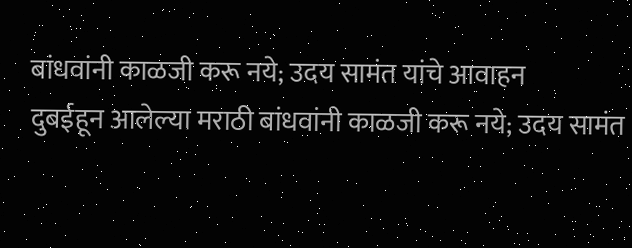बांधवांनी काळजी करू नये; उदय सामंत यांचे आवाहन
दुबईहून आलेल्या मराठी बांधवांनी काळजी करू नये; उदय सामंत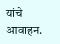यांचे आवाहन.